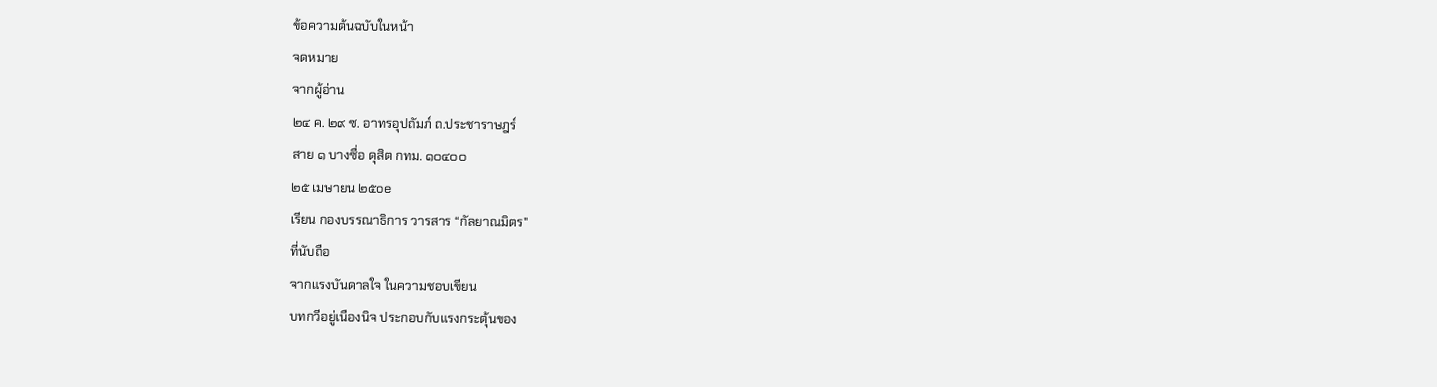ข้อความต้นฉบับในหน้า
จดหมาย
จากผู้อ่าน
๒๔ ค. ๒๙ ซ. อาทรอุปถัมภ์ ถ.ประชาราษฎร์
สาย ๑ บางซื่อ ดุสิต กทม. ๑๐๔๐๐
๒๕ เมษายน ๒๕oe
เรียน กองบรรณาธิการ วารสาร “กัลยาณมิตร"
ที่นับถือ
จากแรงบันดาลใจ ในความชอบเขียน
บทกวีอยู่เนืองนิจ ประกอบกับแรงกระตุ้นของ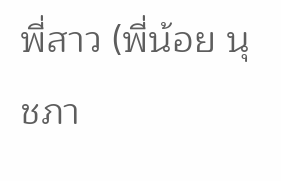พี่สาว (พี่น้อย นุชภา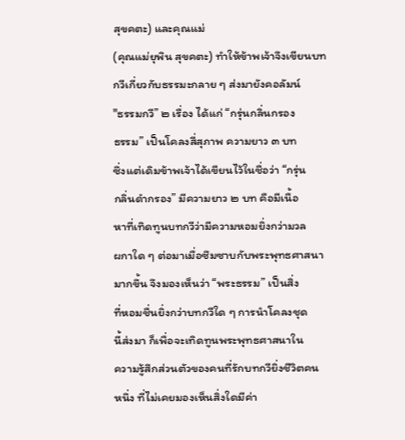สุขคตะ) และคุณแม่
(คุณแม่ยุพิน สุขคตะ) ทำให้ข้าพเจ้าจึงเขียนบท
กวีเกี่ยวกับธรรมะกลาย ๆ ส่งมายังคอลัมน์
"ธรรมกวี” ๒ เรื่อง ได้แก่ “กรุ่นกลิ่นกรอง
ธรรม” เป็นโคลงสี่สุภาพ ความยาว ๓ บท
ซึ่งแต่เดิมข้าพเจ้าได้เขียนไว้ในชื่อว่า “กรุ่น
กลิ่นดำกรอง” มีความยาว ๒ บท คือมีเนื้อ
หาที่เทิดทูนบทกวีว่ามีความหอมยิ่งกว่ามวล
ผกาใด ๆ ต่อมาเมื่อซึมซาบกับพระพุทธศาสนา
มากขึ้น จึงมองเห็นว่า “พระธรรม” เป็นสิ่ง
ที่หอมชื่นยิ่งกว่าบทกวีใด ๆ การนำโคลงชุด
นี้ส่งมา ก็เพื่อจะเทิดทูนพระพุทธศาสนาใน
ความรู้สึกส่วนตัวของคนที่รักบทกวียิ่งชีวิตคน
หนึ่ง ที่ไม่เคยมองเห็นสิ่งใดมีค่า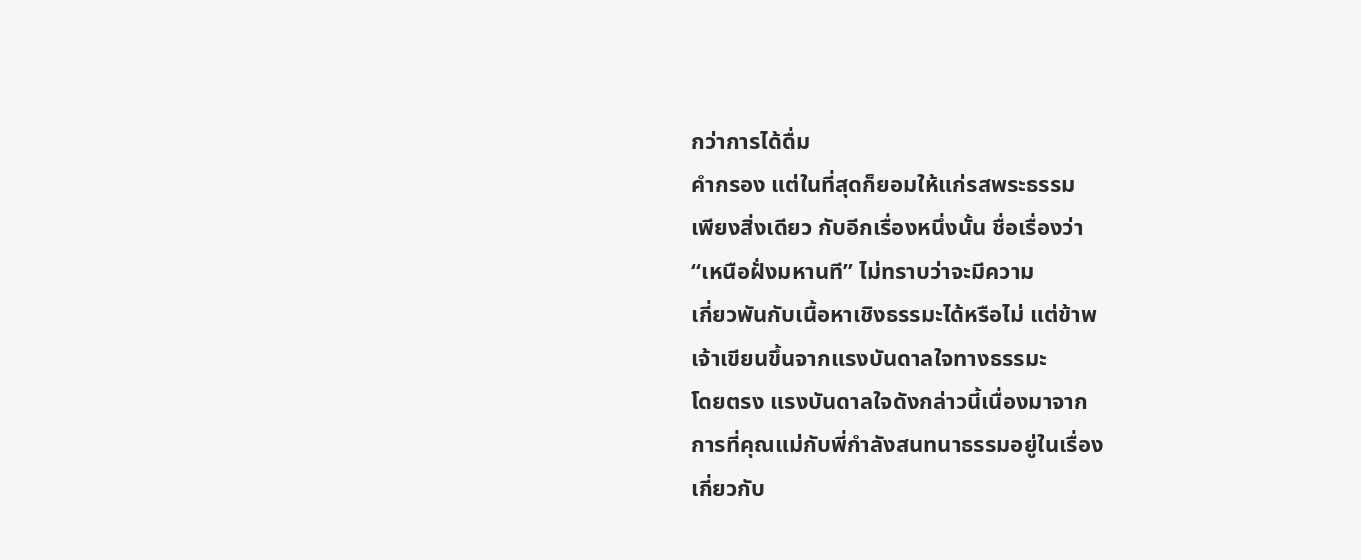กว่าการได้ดื่ม
คำกรอง แต่ในที่สุดก็ยอมให้แก่รสพระธรรม
เพียงสิ่งเดียว กับอีกเรื่องหนึ่งนั้น ชื่อเรื่องว่า
“เหนือฝั่งมหานที” ไม่ทราบว่าจะมีความ
เกี่ยวพันกับเนื้อหาเชิงธรรมะได้หรือไม่ แต่ข้าพ
เจ้าเขียนขึ้นจากแรงบันดาลใจทางธรรมะ
โดยตรง แรงบันดาลใจดังกล่าวนี้เนื่องมาจาก
การที่คุณแม่กับพี่กำลังสนทนาธรรมอยู่ในเรื่อง
เกี่ยวกับ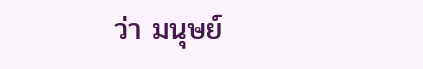ว่า มนุษย์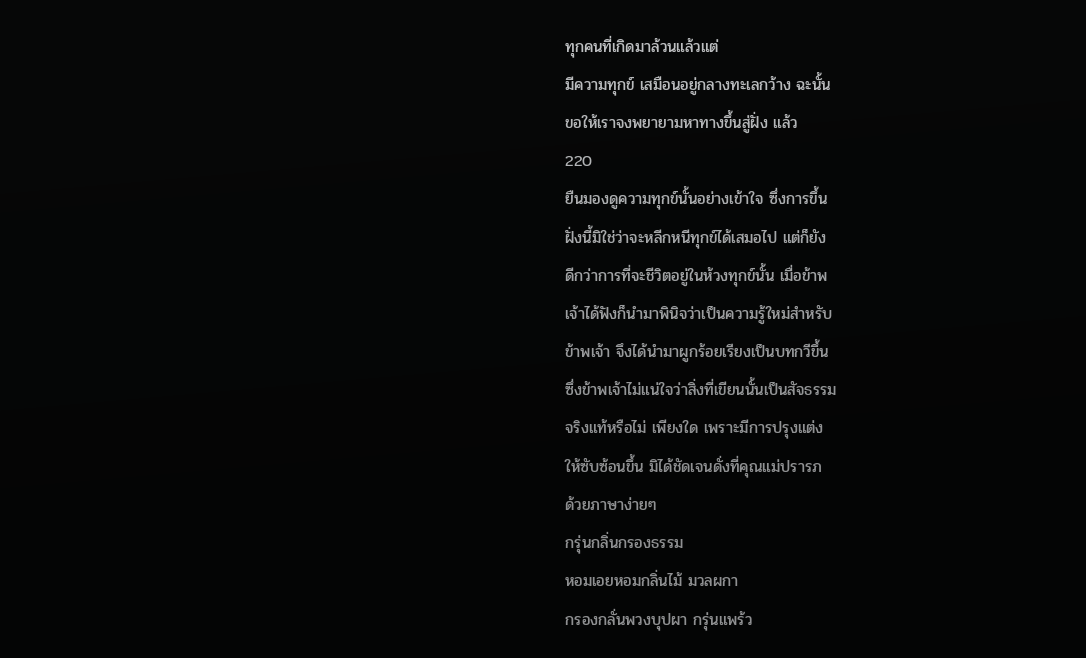ทุกคนที่เกิดมาล้วนแล้วแต่
มีความทุกข์ เสมือนอยู่กลางทะเลกว้าง ฉะนั้น
ขอให้เราจงพยายามหาทางขึ้นสู่ฝั่ง แล้ว
220
ยืนมองดูความทุกข์นั้นอย่างเข้าใจ ซึ่งการขึ้น
ฝั่งนี้มิใช่ว่าจะหลีกหนีทุกข์ได้เสมอไป แต่ก็ยัง
ดีกว่าการที่จะชีวิตอยู่ในห้วงทุกข์นั้น เมื่อข้าพ
เจ้าได้ฟังก็นำมาพินิจว่าเป็นความรู้ใหม่สำหรับ
ข้าพเจ้า จึงได้นำมาผูกร้อยเรียงเป็นบทกวีขึ้น
ซึ่งข้าพเจ้าไม่แน่ใจว่าสิ่งที่เขียนนั้นเป็นสัจธรรม
จริงแท้หรือไม่ เพียงใด เพราะมีการปรุงแต่ง
ให้ซับซ้อนขึ้น มิได้ชัดเจนดั่งที่คุณแม่ปรารภ
ด้วยภาษาง่ายๆ
กรุ่นกลิ่นกรองธรรม
หอมเอยหอมกลิ่นไม้ มวลผกา
กรองกลั่นพวงบุปผา กรุ่นแพร้ว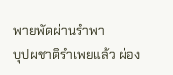พายพัดผ่านรำพา
บุปผชาติรำเพยแล้ว ผ่อง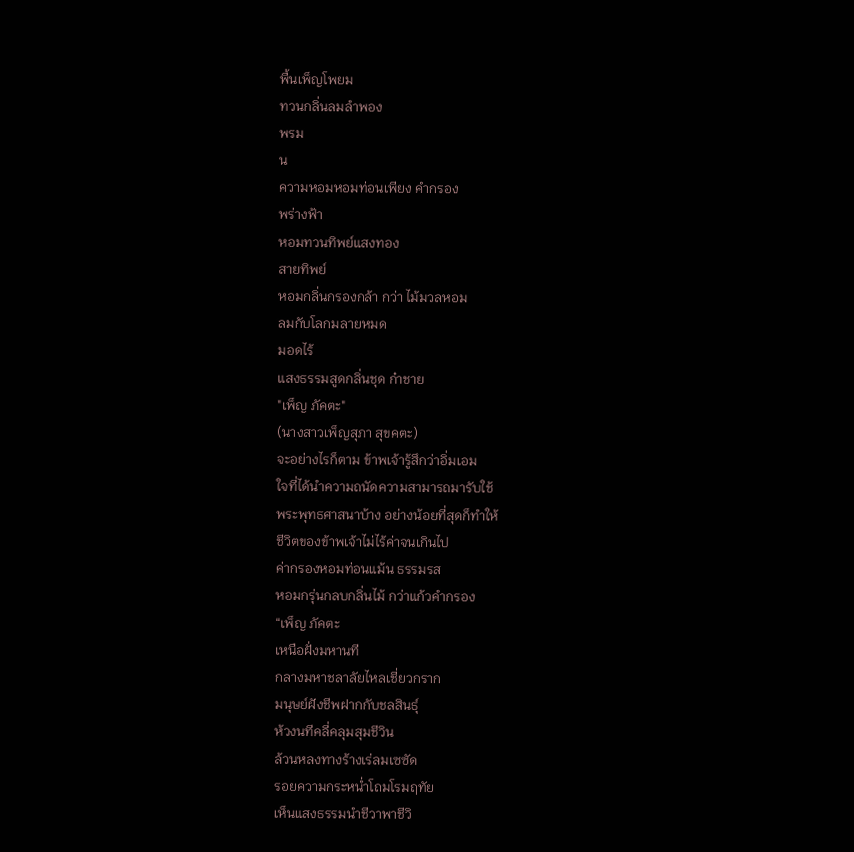พื้นเพ็ญโพยม
ทวนกลิ่นลมลำพอง
พรม
น
ความหอมหอมท่อนเพียง คำกรอง
พร่างฟ้า
หอมทวนทิพย์แสงทอง
สายทิพย์
หอมกลิ่นกรองกล้า กว่า ไม้มวลหอม
ลมกับโลกมลายหมด
มอดไร้
แสงธรรมสูดกลิ่นชุด ก๋าชาย
"เพ็ญ ภัคตะ"
(นางสาวเพ็ญสุภา สุขคตะ)
จะอย่างไรก็ตาม ข้าพเจ้ารู้สึกว่าอิ่มเอม
ใจที่ได้นำความถนัดความสามารถมารับใช้
พระพุทธศาสนาบ้าง อย่างน้อยที่สุดก็ทำให้
ชีวิตของข้าพเจ้าไม่ไร้ค่าจนเกินไป
ค่ากรองหอมท่อนแม้น ธรรมรส
หอมกรุ่นกลบกลิ่นไม้ กว่าแก้วคำกรอง
“เพ็ญ ภัคตะ
เหนือฝั่งมหานที
กลางมหาชลาลัยไหลเชี่ยวกราก
มนุษย์ฝังชีพฝากกับชลสินธุ์
ห้วงนทีคลี่คลุมสุมชีวิน
ล้วนหลงทางร้างเร่ลมเซซัด
รอยความกระหน่ำโถมโรมฤทัย
เห็นแสงธรรมนำชีวาพาชีวิ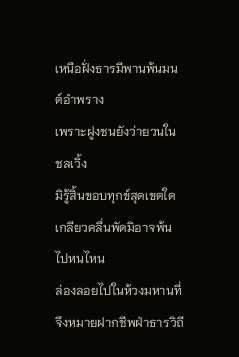เหนือฝั่งธารมีพานพ้นมนต์อำพราง
เพราะฝูงชนยังว่ายวนในชลเวิ้ง
มิรู้สิ้นขอบทุกข์สุดเขตใด
เกลียวคลื่นพัดมิอาจพ้นไปหนไหน
ล่องลอยไปในห้วงมหานที่
จึงหมายฝากชีพฝ่าธารวิถี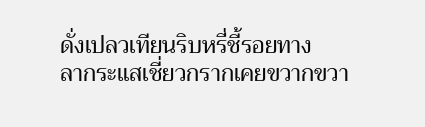ดั่งเปลวเทียนริบหรี่ชี้รอยทาง
ลากระแสเชี่ยวกรากเคยขวากขวา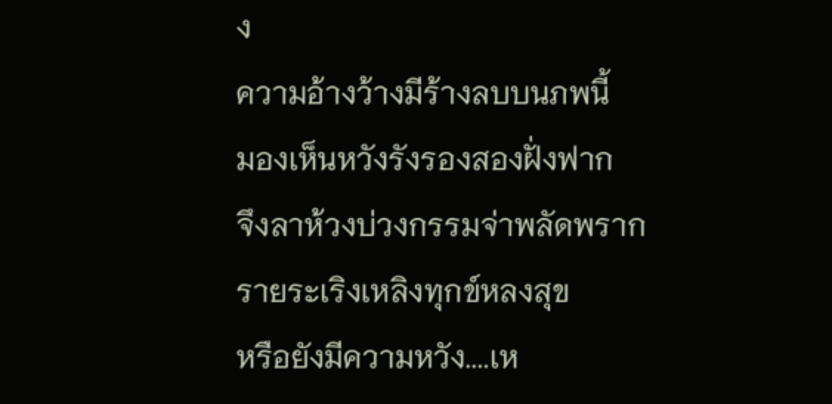ง
ความอ้างว้างมีร้างลบบนภพนี้
มองเห็นหวังรังรองสองฝั่งฟาก
จึงลาห้วงบ่วงกรรมจ่าพลัดพราก
รายระเริงเหลิงทุกข์หลงสุข
หรือยังมีความหวัง....เห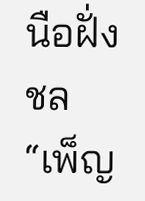นือฝั่งชล
“เพ็ญ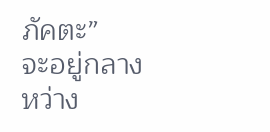ภัคตะ”
จะอยู่กลางหว่าง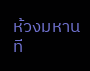ห้วงมหานที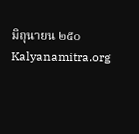มิถุนายน ๒๕๐
Kalyanamitra.org